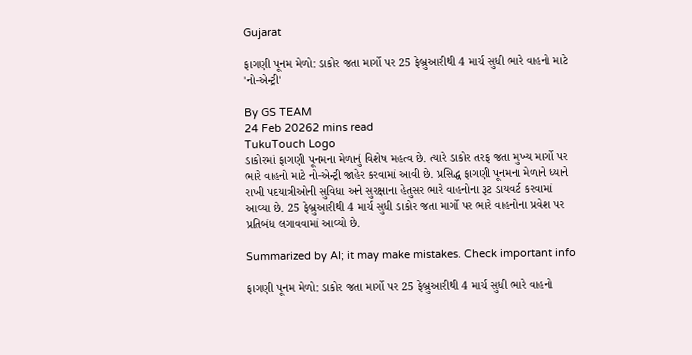Gujarat

ફાગણી પૂનમ મેળો: ડાકોર જતા માર્ગો પર 25 ફેબ્રુઆરીથી 4 માર્ચ સુધી ભારે વાહનો માટે 'નો-એન્ટ્રી'

By GS TEAM
24 Feb 20262 mins read
TukuTouch Logo
ડાકોરમાં ફાગણી પૂનમના મેળાનું વિશેષ મહત્વ છે. ત્યારે ડાકોર તરફ જતા મુખ્ય માર્ગો પર ભારે વાહનો માટે નો-એન્ટ્રી જાહેર કરવામાં આવી છે. પ્રસિદ્ધ ફાગણી પૂનમના મેળાને ધ્યાને રાખી પદયાત્રીઓની સુવિધા અને સુરક્ષાના હેતુસર ભારે વાહનોના રૂટ ડાયવર્ટ કરવામાં આવ્યા છે. 25 ફેબ્રુઆરીથી 4 માર્ચ સુધી ડાકોર જતા માર્ગો પર ભારે વાહનોના પ્રવેશ પર પ્રતિબંધ લગાવવામાં આવ્યો છે.

Summarized by AI; it may make mistakes. Check important info

ફાગણી પૂનમ મેળો: ડાકોર જતા માર્ગો પર 25 ફેબ્રુઆરીથી 4 માર્ચ સુધી ભારે વાહનો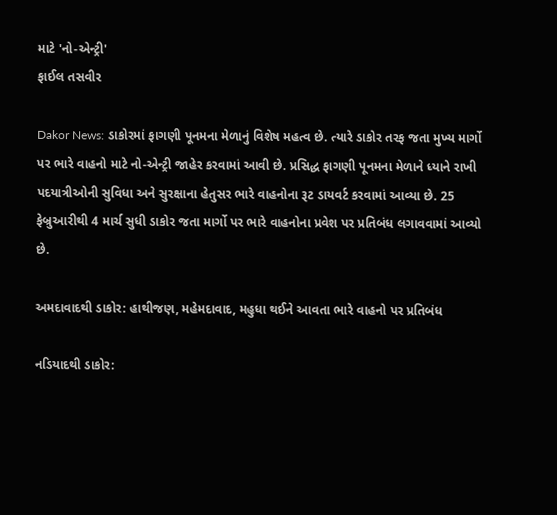માટે 'નો-એન્ટ્રી'
ફાઈલ તસવીર

Dakor News: ડાકોરમાં ફાગણી પૂનમના મેળાનું વિશેષ મહત્વ છે. ત્યારે ડાકોર તરફ જતા મુખ્ય માર્ગો પર ભારે વાહનો માટે નો-એન્ટ્રી જાહેર કરવામાં આવી છે. પ્રસિદ્ધ ફાગણી પૂનમના મેળાને ધ્યાને રાખી પદયાત્રીઓની સુવિધા અને સુરક્ષાના હેતુસર ભારે વાહનોના રૂટ ડાયવર્ટ કરવામાં આવ્યા છે. 25 ફેબ્રુઆરીથી 4 માર્ચ સુધી ડાકોર જતા માર્ગો પર ભારે વાહનોના પ્રવેશ પર પ્રતિબંધ લગાવવામાં આવ્યો છે.

અમદાવાદથી ડાકોર: હાથીજણ, મહેમદાવાદ, મહુધા થઈને આવતા ભારે વાહનો પર પ્રતિબંધ

નડિયાદથી ડાકોર: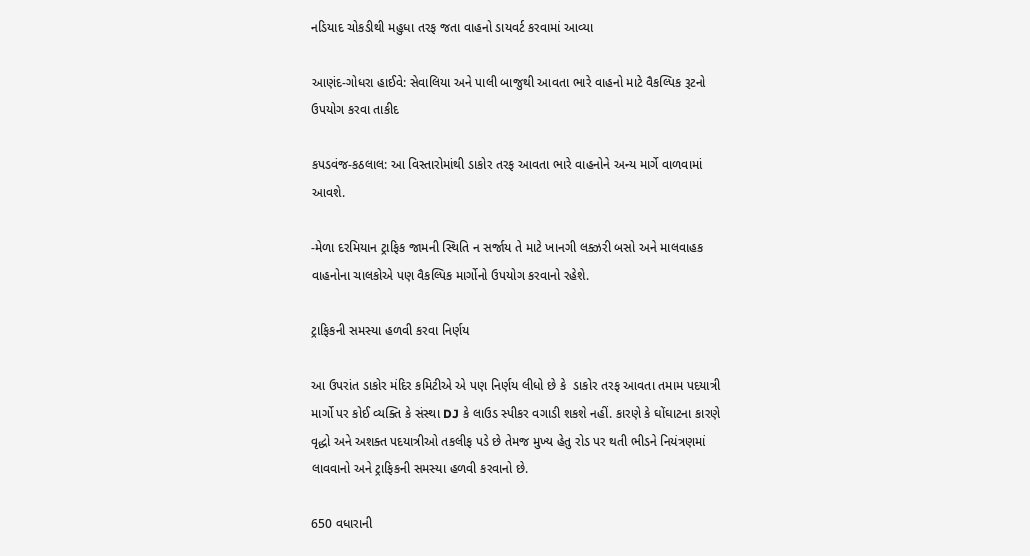નડિયાદ ચોકડીથી મહુધા તરફ જતા વાહનો ડાયવર્ટ કરવામાં આવ્યા

આણંદ-ગોધરા હાઈવે: સેવાલિયા અને પાલી બાજુથી આવતા ભારે વાહનો માટે વૈકલ્પિક રૂટનો ઉપયોગ કરવા તાકીદ

કપડવંજ-કઠલાલ: આ વિસ્તારોમાંથી ડાકોર તરફ આવતા ભારે વાહનોને અન્ય માર્ગે વાળવામાં આવશે.

-મેળા દરમિયાન ટ્રાફિક જામની સ્થિતિ ન સર્જાય તે માટે ખાનગી લક્ઝરી બસો અને માલવાહક વાહનોના ચાલકોએ પણ વૈકલ્પિક માર્ગોનો ઉપયોગ કરવાનો રહેશે.

ટ્રાફિકની સમસ્યા હળવી કરવા નિર્ણય

આ ઉપરાંત ડાકોર મંદિર કમિટીએ એ પણ નિર્ણય લીધો છે કે  ડાકોર તરફ આવતા તમામ પદયાત્રી માર્ગો પર કોઈ વ્યક્તિ કે સંસ્થા DJ કે લાઉડ સ્પીકર વગાડી શકશે નહીં. કારણે કે ઘોંઘાટના કારણે વૃદ્ધો અને અશક્ત પદયાત્રીઓ તકલીફ પડે છે તેમજ મુખ્ય હેતુ રોડ પર થતી ભીડને નિયંત્રણમાં લાવવાનો અને ટ્રાફિકની સમસ્યા હળવી કરવાનો છે.

650 વધારાની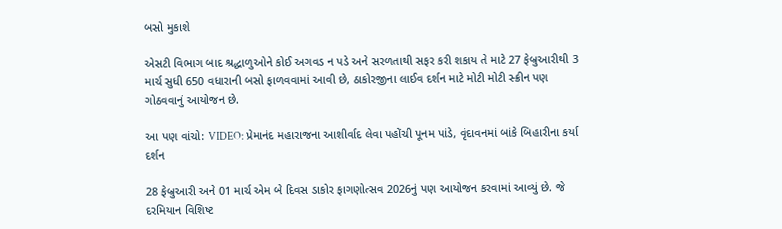બસો મુકાશે

એસટી વિભાગ બાદ શ્રદ્ધાળુઓને કોઈ અગવડ ન પડે અને સરળતાથી સફર કરી શકાય તે માટે 27 ફેબ્રુઆરીથી 3 માર્ચ સુધી 650 વધારાની બસો ફાળવવામાં આવી છે, ઠાકોરજીના લાઈવ દર્શન માટે મોટી મોટી સ્ક્રીન પણ ગોઠવવાનું આયોજન છે.

આ પણ વાંચો: VIDEO: પ્રેમાનંદ મહારાજના આશીર્વાદ લેવા પહોંચી પૂનમ પાંડે, વૃંદાવનમાં બાંકે બિહારીના કર્યા દર્શન

28 ફેબ્રુઆરી અને 01 માર્ચ એમ બે દિવસ ડાકોર ફાગણોત્સવ 2026નું પણ આયોજન કરવામાં આવ્યું છે. જે દરમિયાન વિશિષ્ટ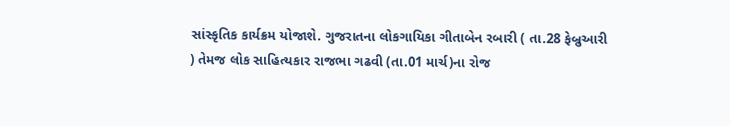સાંસ્કૃતિક કાર્યક્રમ યોજાશે. ગુજરાતના લોકગાયિકા ગીતાબેન રબારી ( તા.28 ફેબ્રુઆરી ) તેમજ લોક સાહિત્યકાર રાજભા ગઢવી (તા.01 માર્ચ)ના રોજ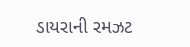ડાયરાની રમઝટ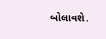બોલાવશે.